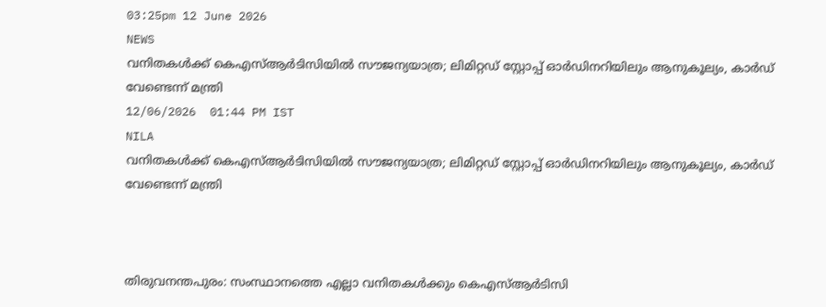03:25pm 12 June 2026
NEWS
വനിതകൾക്ക് കെഎസ്ആർടിസിയിൽ സൗജന്യയാത്ര; ലിമിറ്റഡ് സ്റ്റോപ്പ് ഓർഡിനറിയിലും ആനുകൂല്യം, കാർഡ് വേണ്ടെന്ന് മന്ത്രി
12/06/2026  01:44 PM IST
NILA
വനിതകൾക്ക് കെഎസ്ആർടിസിയിൽ സൗജന്യയാത്ര; ലിമിറ്റഡ് സ്റ്റോപ്പ് ഓർഡിനറിയിലും ആനുകൂല്യം, കാർഡ് വേണ്ടെന്ന് മന്ത്രി



തിരുവനന്തപുരം: സംസ്ഥാനത്തെ എല്ലാ വനിതകൾക്കും കെഎസ്ആർടിസി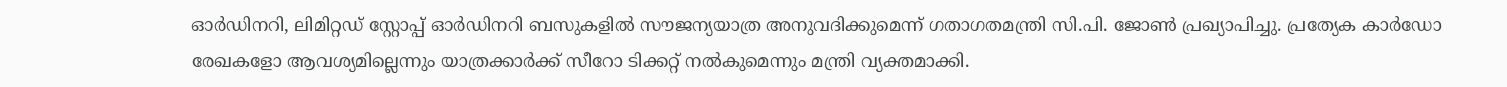ഓർഡിനറി, ലിമിറ്റഡ് സ്റ്റോപ്പ് ഓർഡിനറി ബസുകളിൽ സൗജന്യയാത്ര അനുവദിക്കുമെന്ന് ഗതാഗതമന്ത്രി സി.പി. ജോൺ പ്രഖ്യാപിച്ചു. പ്രത്യേക കാർഡോ രേഖകളോ ആവശ്യമില്ലെന്നും യാത്രക്കാർക്ക് സീറോ ടിക്കറ്റ് നൽകുമെന്നും മന്ത്രി വ്യക്തമാക്കി.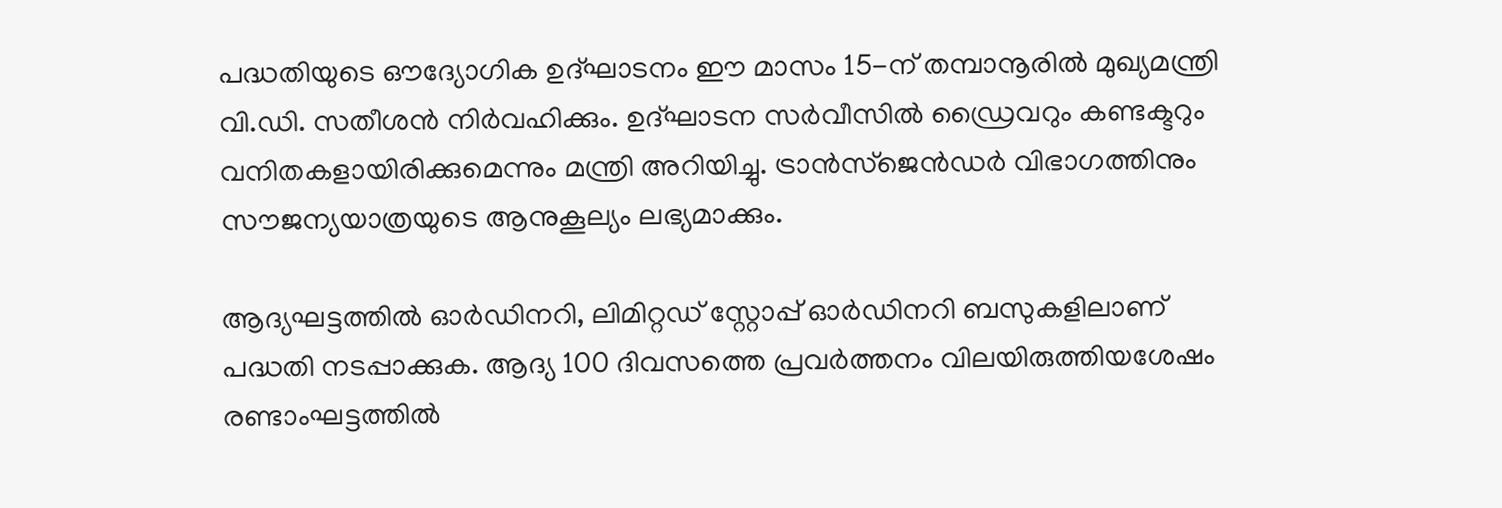പദ്ധതിയുടെ ഔദ്യോഗിക ഉദ്ഘാടനം ഈ മാസം 15-ന് തമ്പാനൂരിൽ മുഖ്യമന്ത്രി വി.ഡി. സതീശൻ നിർവഹിക്കും. ഉദ്ഘാടന സർവീസിൽ ഡ്രൈവറും കണ്ടക്ടറും വനിതകളായിരിക്കുമെന്നും മന്ത്രി അറിയിച്ചു. ട്രാൻസ്ജെൻഡർ വിഭാഗത്തിനും സൗജന്യയാത്രയുടെ ആനുകൂല്യം ലഭ്യമാക്കും.

ആദ്യഘട്ടത്തിൽ ഓർഡിനറി, ലിമിറ്റഡ് സ്റ്റോപ്പ് ഓർഡിനറി ബസുകളിലാണ് പദ്ധതി നടപ്പാക്കുക. ആദ്യ 100 ദിവസത്തെ പ്രവർത്തനം വിലയിരുത്തിയശേഷം രണ്ടാംഘട്ടത്തിൽ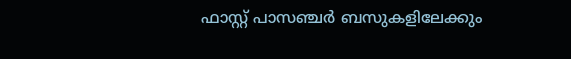ഫാസ്റ്റ് പാസഞ്ചർ ബസുകളിലേക്കും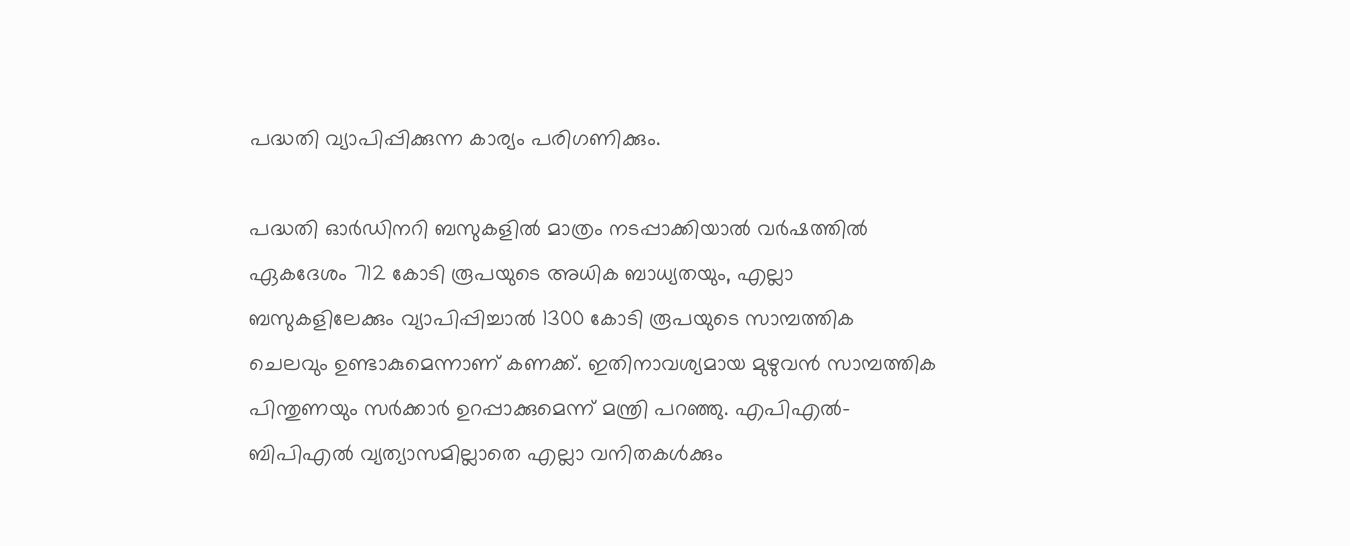പദ്ധതി വ്യാപിപ്പിക്കുന്ന കാര്യം പരിഗണിക്കും.

പദ്ധതി ഓർഡിനറി ബസുകളിൽ മാത്രം നടപ്പാക്കിയാൽ വർഷത്തിൽ ഏകദേശം 712 കോടി രൂപയുടെ അധിക ബാധ്യതയും, എല്ലാ ബസുകളിലേക്കും വ്യാപിപ്പിച്ചാൽ 1300 കോടി രൂപയുടെ സാമ്പത്തിക ചെലവും ഉണ്ടാകുമെന്നാണ് കണക്ക്. ഇതിനാവശ്യമായ മുഴുവൻ സാമ്പത്തിക പിന്തുണയും സർക്കാർ ഉറപ്പാക്കുമെന്ന് മന്ത്രി പറഞ്ഞു. എപിഎൽ-ബിപിഎൽ വ്യത്യാസമില്ലാതെ എല്ലാ വനിതകൾക്കും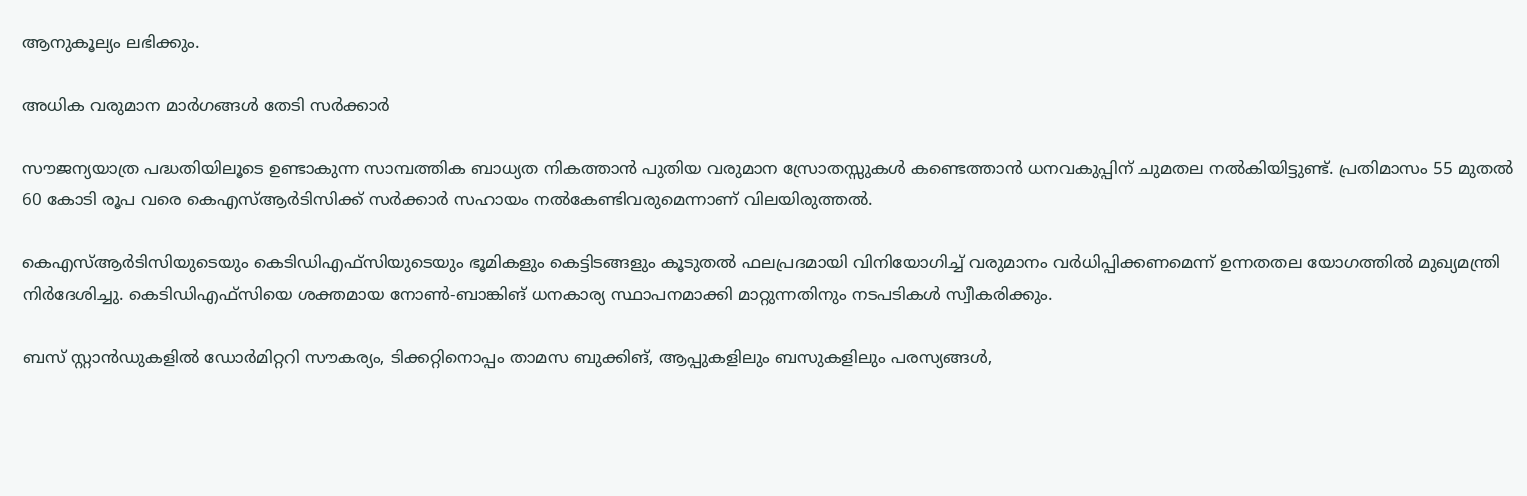ആനുകൂല്യം ലഭിക്കും.

അധിക വരുമാന മാർഗങ്ങൾ തേടി സർക്കാർ

സൗജന്യയാത്ര പദ്ധതിയിലൂടെ ഉണ്ടാകുന്ന സാമ്പത്തിക ബാധ്യത നികത്താൻ പുതിയ വരുമാന സ്രോതസ്സുകൾ കണ്ടെത്താൻ ധനവകുപ്പിന് ചുമതല നൽകിയിട്ടുണ്ട്. പ്രതിമാസം 55 മുതൽ 60 കോടി രൂപ വരെ കെഎസ്ആർടിസിക്ക് സർക്കാർ സഹായം നൽകേണ്ടിവരുമെന്നാണ് വിലയിരുത്തൽ.

കെഎസ്ആർടിസിയുടെയും കെടിഡിഎഫ്സിയുടെയും ഭൂമികളും കെട്ടിടങ്ങളും കൂടുതൽ ഫലപ്രദമായി വിനിയോഗിച്ച് വരുമാനം വർധിപ്പിക്കണമെന്ന് ഉന്നതതല യോഗത്തിൽ മുഖ്യമന്ത്രി നിർദേശിച്ചു. കെടിഡിഎഫ്സിയെ ശക്തമായ നോൺ-ബാങ്കിങ് ധനകാര്യ സ്ഥാപനമാക്കി മാറ്റുന്നതിനും നടപടികൾ സ്വീകരിക്കും.

ബസ് സ്റ്റാൻഡുകളിൽ ഡോർമിറ്ററി സൗകര്യം, ടിക്കറ്റിനൊപ്പം താമസ ബുക്കിങ്, ആപ്പുകളിലും ബസുകളിലും പരസ്യങ്ങൾ,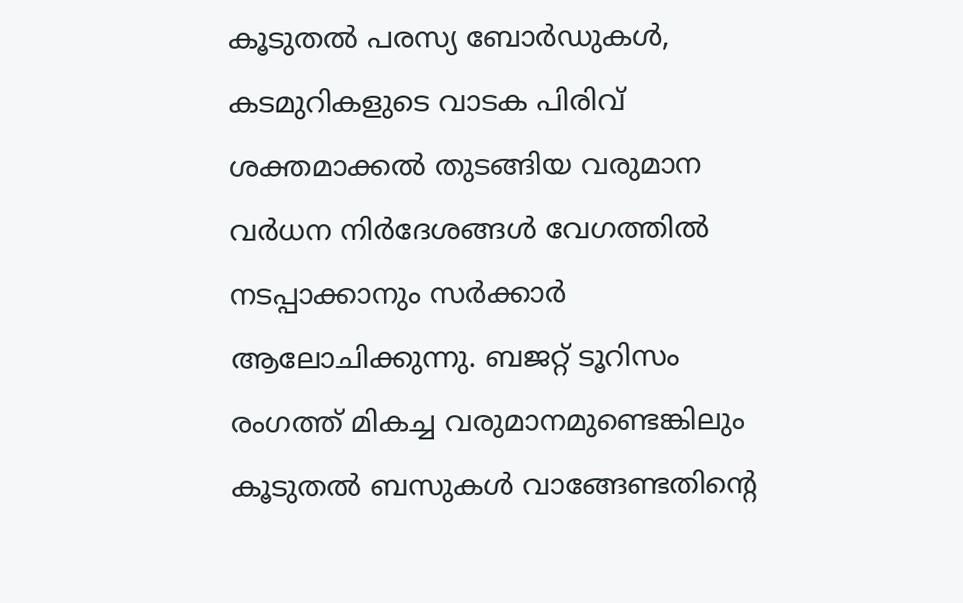കൂടുതൽ പരസ്യ ബോർഡുകൾ, കടമുറികളുടെ വാടക പിരിവ് ശക്തമാക്കൽ തുടങ്ങിയ വരുമാന വർധന നിർദേശങ്ങൾ വേഗത്തിൽ നടപ്പാക്കാനും സർക്കാർ ആലോചിക്കുന്നു. ബജറ്റ് ടൂറിസം രംഗത്ത് മികച്ച വരുമാനമുണ്ടെങ്കിലും കൂടുതൽ ബസുകൾ വാങ്ങേണ്ടതിന്റെ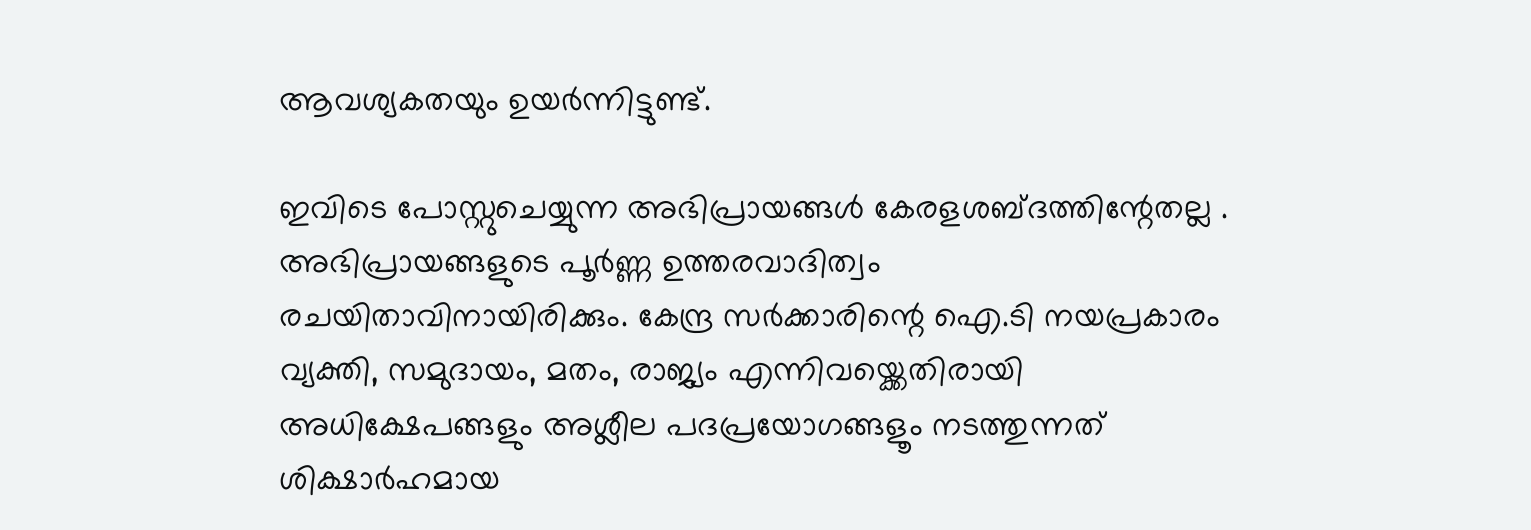ആവശ്യകതയും ഉയർന്നിട്ടുണ്ട്.

ഇവിടെ പോസ്റ്റുചെയ്യുന്ന അഭിപ്രായങ്ങള്‍ കേരളശബ്‌ദത്തിന്റേതല്ല . അഭിപ്രായങ്ങളുടെ പൂര്‍ണ്ണ ഉത്തരവാദിത്വം രചയിതാവിനായിരിക്കും. കേന്ദ്ര സർക്കാരിന്റെ ഐ.ടി നയപ്രകാരം വ്യക്തി, സമുദായം, മതം, രാജ്യം എന്നിവയ്ക്കെതിരായി അധിക്ഷേപങ്ങളും അശ്ലീല പദപ്രയോഗങ്ങളൂം നടത്തുന്നത് ശിക്ഷാര്‍ഹമായ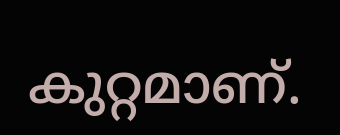കുറ്റമാണ്.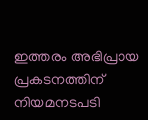ഇത്തരം അഭിപ്രായ പ്രകടനത്തിന് നിയമനടപടി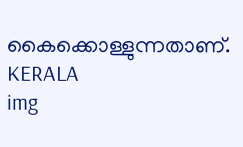കൈക്കൊള്ളുന്നതാണ്.
KERALA
img